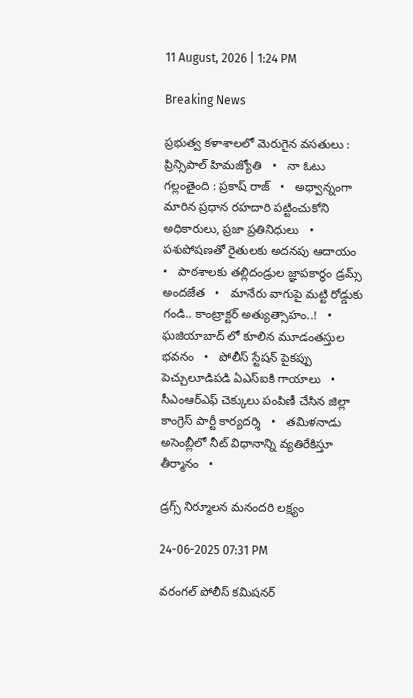11 August, 2026 | 1:24 PM

Breaking News

ప్రభుత్వ కళాశాలలో మెరుగైన వసతులు : ప్రిన్సిపాల్ హిమజ్యోతి   •   నా ఓటు గల్లంతైంది : ప్రకాష్ రాజ్   •   అధ్వాన్నంగా మారిన ప్రధాన రహదారి పట్టించుకోని అధికారులు, ప్రజా ప్రతినిధులు   •   పశుపోషణతో రైతులకు అదనపు ఆదాయం   •   పాఠశాలకు తల్లిదండ్రుల జ్ఞాపకార్థం డ్రమ్స్ అందజేత   •   మానేరు వాగుపై మట్టి రోడ్డుకు గండి.. కాంట్రాక్టర్ అత్యుత్సాహం..!   •   ఘజియాబాద్ లో కూలిన మూడంతస్తుల భవనం   •   పోలీస్ స్టేషన్ పైకప్పు పెచ్చులూడిపడి ఏఎస్ఐకి గాయాలు   •   సీఎంఆర్ఎఫ్ చెక్కులు పంపిణీ చేసిన జిల్లా కాంగ్రెస్ పార్టీ కార్యదర్శి   •   తమిళనాడు అసెంబ్లీలో నీట్ విధానాన్ని వ్యతిరేకిస్తూ తీర్మానం   •

డ్రగ్స్‌ నిర్మూలన మనందరి లక్ష్యం

24-06-2025 07:31 PM

వరంగల్‌ పోలీస్‌ కమిషనర్‌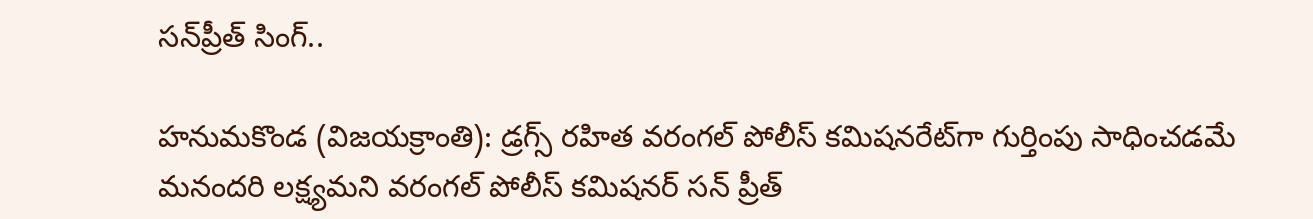సన్‌ప్రీత్‌ సింగ్‌..

హనుమకొండ (విజయక్రాంతి): డ్రగ్స్‌ రహిత వరంగల్‌ పోలీస్‌ కమిషనరేట్‌గా గుర్తింపు సాధించడమే మనందరి లక్ష్యమని వరంగల్‌ పోలీస్‌ కమిషనర్‌ సన్ ప్రీత్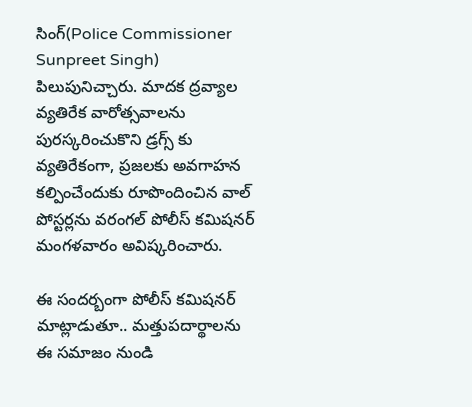సింగ్(Police Commissioner Sunpreet Singh) పిలుపునిచ్చారు. మాదక ద్రవ్యాల వ్యతిరేక వారోత్సవాలను పురస్కరించుకొని డ్రగ్స్‌ కు వ్యతిరేకంగా, ప్రజలకు అవగాహన కల్పించేందుకు రూపొందించిన వాల్‌ పోస్టర్లను వరంగల్‌ పోలీస్‌ కమిషనర్‌ మంగళవారం అవిష్కరించారు.

ఈ సందర్బంగా పోలీస్‌ కమిషనర్‌ మాట్లాడుతూ.. మత్తుపదార్థాలను ఈ సమాజం నుండి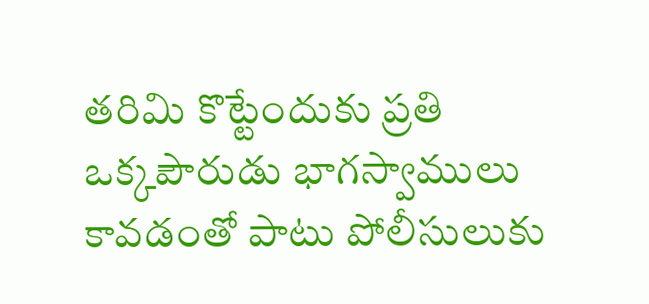తరిమి కొట్టేందుకు ప్రతి ఒక్కపౌరుడు భాగస్వాములు కావడంతో పాటు పోలీసులుకు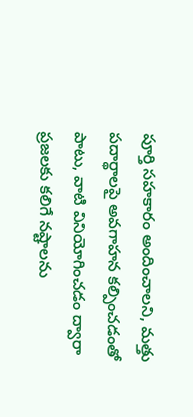పూర్తి సహకారం అందించాలని, మత్తు పదార్థాలపై అవగాహన కల్పించడంతో పాటు, వాటి వినియోగించడం ద్వారా ప్రజలకు కలిగే నష్టాలను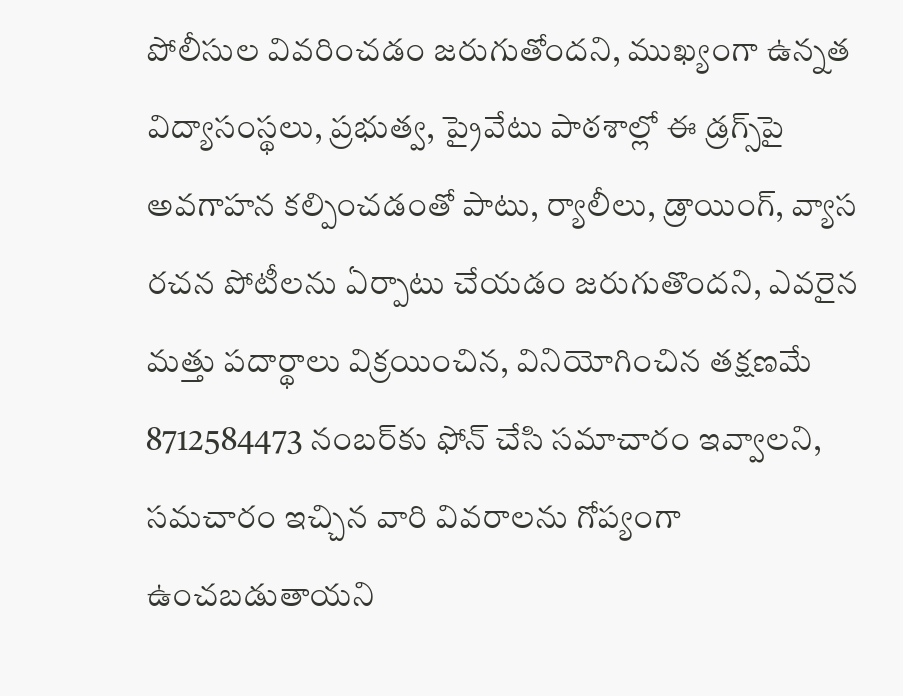పోలీసుల వివరించడం జరుగుతోందని, ముఖ్యంగా ఉన్నత విద్యాసంస్థలు, ప్రభుత్వ, ప్రైవేటు పాఠశాల్లో ఈ డ్రగ్స్‌పై అవగాహన కల్పించడంతో పాటు, ర్యాలీలు, డ్రాయింగ్‌, వ్యాస రచన పోటీలను ఏర్పాటు చేయడం జరుగుతొందని, ఎవరైన మత్తు పదార్థాలు విక్రయించిన, వినియోగించిన తక్షణమే 8712584473 నంబర్‌కు ఫోన్‌ చేసి సమాచారం ఇవ్వాలని, సమచారం ఇచ్చిన వారి వివరాలను గోప్యంగా ఉంచబడుతాయని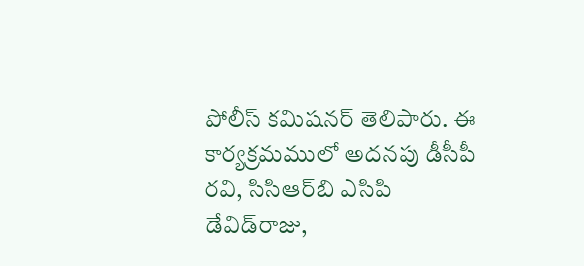పోలీస్‌ కమిషనర్‌ తెలిపారు. ఈ కార్యక్రమములో అదనపు డీసీపీ రవి, సిసిఆర్‌బి ఎసిపి డేవిడ్‌రాజు,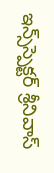ఇన్స్‌స్పెక్టర్‌ శ్రీనివాస్‌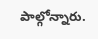పాల్గోన్నారు.